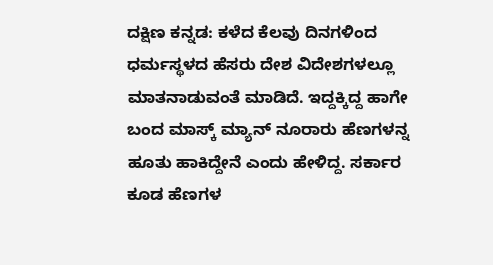ದಕ್ಷಿಣ ಕನ್ನಡ: ಕಳೆದ ಕೆಲವು ದಿನಗಳಿಂದ ಧರ್ಮಸ್ಥಳದ ಹೆಸರು ದೇಶ ವಿದೇಶಗಳಲ್ಲೂ ಮಾತನಾಡುವಂತೆ ಮಾಡಿದೆ. ಇದ್ದಕ್ಕಿದ್ದ ಹಾಗೇ ಬಂದ ಮಾಸ್ಕ್ ಮ್ಯಾನ್ ನೂರಾರು ಹೆಣಗಳನ್ನ ಹೂತು ಹಾಕಿದ್ದೇನೆ ಎಂದು ಹೇಳಿದ್ದ. ಸರ್ಕಾರ ಕೂಡ ಹೆಣಗಳ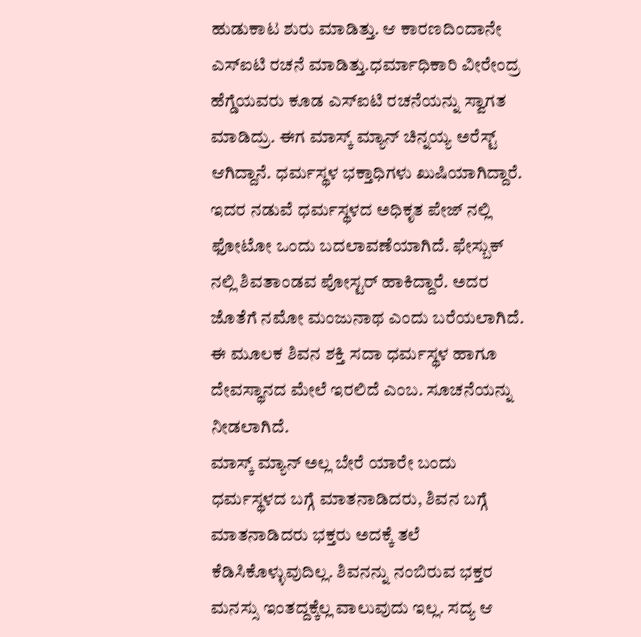ಹುಡುಕಾಟ ಶುರು ಮಾಡಿತ್ತು. ಆ ಕಾರಣದಿಂದಾನೇ ಎಸ್ಐಟಿ ರಚನೆ ಮಾಡಿತ್ತು.ಧರ್ಮಾಧಿಕಾರಿ ವೀರೇಂದ್ರ ಹೆಗ್ಡೆಯವರು ಕೂಡ ಎಸ್ಐಟಿ ರಚನೆಯನ್ನು ಸ್ವಾಗತ ಮಾಡಿದ್ರು. ಈಗ ಮಾಸ್ಕ್ ಮ್ಯಾನ್ ಚಿನ್ನಯ್ಯ ಅರೆಸ್ಟ್ ಆಗಿದ್ದಾನೆ. ಧರ್ಮಸ್ಥಳ ಭಕ್ತಾಧಿಗಳು ಖುಷಿಯಾಗಿದ್ದಾರೆ.
ಇದರ ನಡುವೆ ಧರ್ಮಸ್ಥಳದ ಅಧಿಕೃತ ಪೇಜ್ ನಲ್ಲಿ ಫೋಟೋ ಒಂದು ಬದಲಾವಣೆಯಾಗಿದೆ. ಫೇಸ್ಬುಕ್ ನಲ್ಲಿ ಶಿವತಾಂಡವ ಪೋಸ್ಟರ್ ಹಾಕಿದ್ದಾರೆ. ಅದರ ಜೊತೆಗೆ ನಮೋ ಮಂಜುನಾಥ ಎಂದು ಬರೆಯಲಾಗಿದೆ. ಈ ಮೂಲಕ ಶಿವನ ಶಕ್ತಿ ಸದಾ ಧರ್ಮಸ್ಥಳ ಹಾಗೂ ದೇವಸ್ಥಾನದ ಮೇಲೆ ಇರಲಿದೆ ಎಂಬ. ಸೂಚನೆಯನ್ನು ನೀಡಲಾಗಿದೆ.
ಮಾಸ್ಕ್ ಮ್ಯಾನ್ ಅಲ್ಲ ಬೇರೆ ಯಾರೇ ಬಂದು ಧರ್ಮಸ್ಥಳದ ಬಗ್ಗೆ ಮಾತನಾಡಿದರು, ಶಿವನ ಬಗ್ಗೆ ಮಾತನಾಡಿದರು ಭಕ್ತರು ಅದಕ್ಕೆ ತಲೆ ಕೆಡಿಸಿಕೊಳ್ಳುವುದಿಲ್ಲ. ಶಿವನನ್ನು ನಂಬಿರುವ ಭಕ್ತರ ಮನಸ್ಸು ಇಂತದ್ದಕ್ಕೆಲ್ಲ ವಾಲುವುದು ಇಲ್ಲ. ಸದ್ಯ ಆ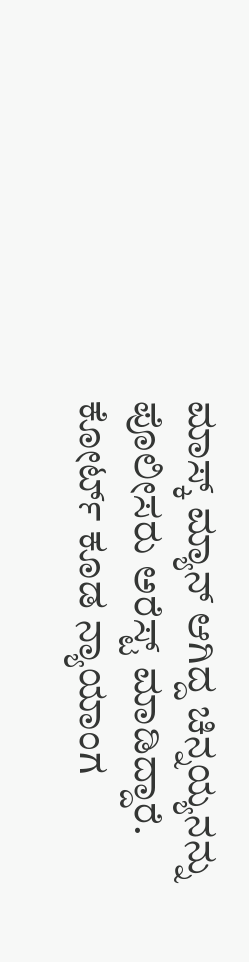ಮಾಸ್ಕ್ ಮ್ಯಾನ್ ಆಗಿದ್ದ ಚಿನ್ನಯ್ಯನನ್ನು ಪೊಲೀಸರು ಅರೆಸ್ಟ್ ಮಾಡಿದ್ದಾರೆ. ಕೋರ್ಟ್ ಕೂಡ ನ್ಯಾಯಾಂಗ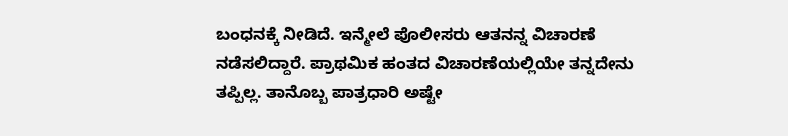ಬಂಧನಕ್ಕೆ ನೀಡಿದೆ. ಇನ್ಮೇಲೆ ಪೊಲೀಸರು ಆತನನ್ನ ವಿಚಾರಣೆ ನಡೆಸಲಿದ್ದಾರೆ. ಪ್ರಾಥಮಿಕ ಹಂತದ ವಿಚಾರಣೆಯಲ್ಲಿಯೇ ತನ್ನದೇನು ತಪ್ಪಿಲ್ಲ. ತಾನೊಬ್ಬ ಪಾತ್ರಧಾರಿ ಅಷ್ಟೇ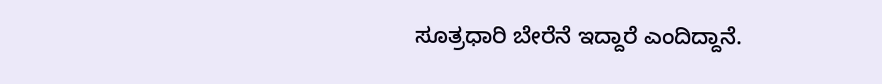ಸೂತ್ರಧಾರಿ ಬೇರೆನೆ ಇದ್ದಾರೆ ಎಂದಿದ್ದಾನೆ.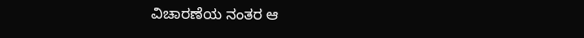ವಿಚಾರಣೆಯ ನಂತರ ಆ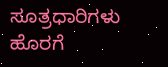ಸೂತ್ರಧಾರಿಗಳು ಹೊರಗೆ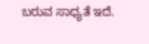ಬರುವ ಸಾಧ್ಯತೆ ಇದೆ.